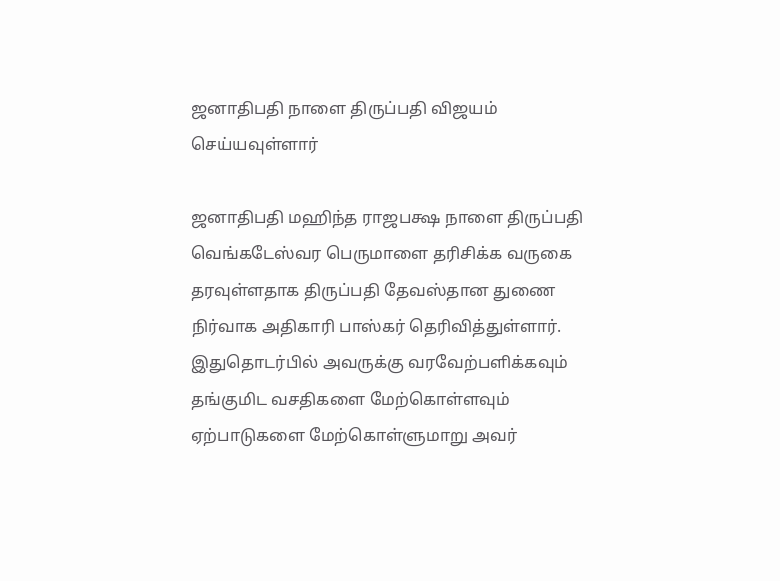ஜனாதிபதி நாளை திருப்பதி விஜயம் செய்யவுள்ளார்

ஜனாதிபதி மஹிந்த ராஜபக்ஷ நாளை திருப்பதி வெங்கடேஸ்வர பெருமாளை தரிசிக்க வருகை தரவுள்ளதாக திருப்பதி தேவஸ்தான துணை நிர்வாக அதிகாரி பாஸ்கர் தெரிவித்துள்ளார். இதுதொடர்பில் அவருக்கு வரவேற்பளிக்கவும் தங்குமிட வசதிகளை மேற்கொள்ளவும் ஏற்பாடுகளை மேற்கொள்ளுமாறு அவர்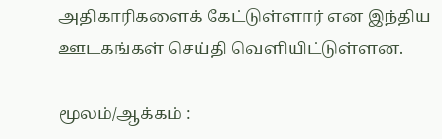அதிகாரிகளைக் கேட்டுள்ளார் என இந்திய ஊடகங்கள் செய்தி வெளியிட்டுள்ளன.

மூலம்/ஆக்கம் :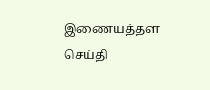இணையத்தள செய்தி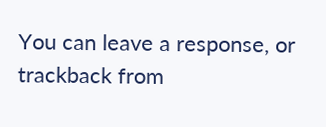You can leave a response, or trackback from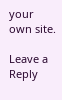your own site.

Leave a Reply